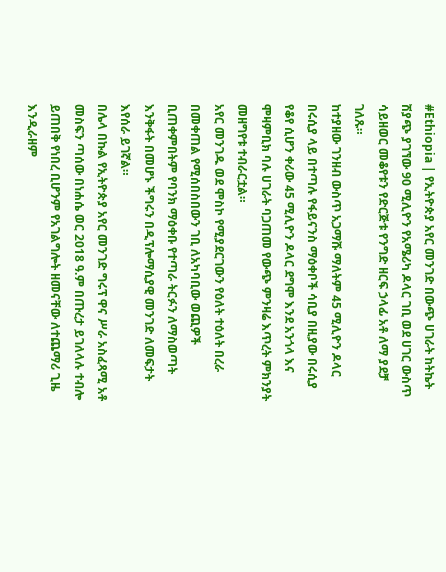#Ethiopia | የኢትዮጵያ አየር መንገድ በውጭ ሀገራት ከትኬት ሽያጭ ያገኘው 90 ሚሊዮን የአሜሪካ ዶላር ገቢ ወደ ሀገር ውስጥ ሳይዘወር መቆየቱን የድርጅቱ የንግድ ዘርፍ ኃላፊ አቶ ለማ ያደቻ ገለጹ።
ከተያዘው ገንዘብ ውስጥ አጋማሹ ማለትም 45 ሚሊዮን ዶላር በሩሲያ ላይ በተጣሉ የፋይናንስ ማዕቀቦች ሳቢያ በዚያው በሩሲያ የቆየ ሲሆን ቀሪው 45 ሚሊዮን ዶላር ደግሞ እንደ አንጎላ እና ሞዛምቢክ ባሉ ሀገራት ባጋጠመ የውጭ ምንዛሬ እጥረት ምክንያት መዘግየቱ ተብራርቷል።
አየር መንገዱ ወደ ሞስኮ የሚያደርገውን የዕለት ተዕለት በረራ በመቀጠል የሚሰበስበውን ገቢ ለአካባቢው ወጪዎች ቢጠቀምበትም የባንክ ማዕቀቡ የተጣራ ትርፉን ለማስወጣት እንቅፋት በመሆኑ ችግሩን በዲፕሎማሲያዊ መንገድ ለመፍታት እየሰራ ይገኛል።
በሌላ በኩል የኢትዮጵያ አየር መንገድ ግሩፕ ዋና ሥራ አስፈጻሚ አቶ መስፍን ጣሰው በነሐሴ ወር 2018 ዓ.ም በጡረታ ይገለላሉ ተብሎ ይጠበቅ የነበረ ቢሆንም የአገልግሎት ዘመናቸው ለተጨማሪ ጊዜ እንዲራዘም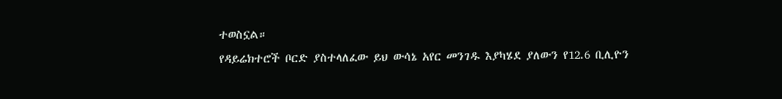ተወስኗል።
የዳይሬክተሮች ቦርድ ያስተላለፈው ይህ ውሳኔ አየር መንገዱ እያካሄደ ያለውን የ12.6 ቢሊዮን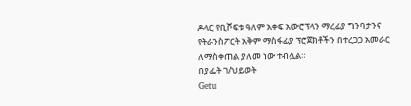ዶላር የቢሾፍቱ ዓለም አቀፍ አውሮፕላን ማረፊያ ግንባታንና የትራንስፖርት አቅም ማስፋፊያ ፕሮጀክቶችን በተረጋጋ አመራር ለማስቀጠል ያለመ ነው ተብሏል።
በያፌት ገ/ህይወት
Getu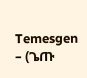Temesgen – (ጌጡ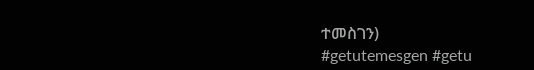ተመስገን)
#getutemesgen #getu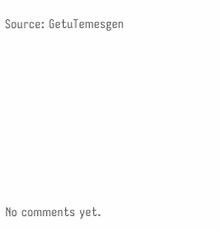Source: GetuTemesgen









No comments yet.